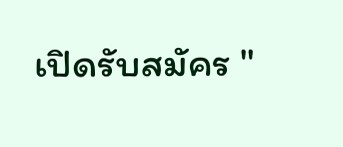เปิดรับสมัคร "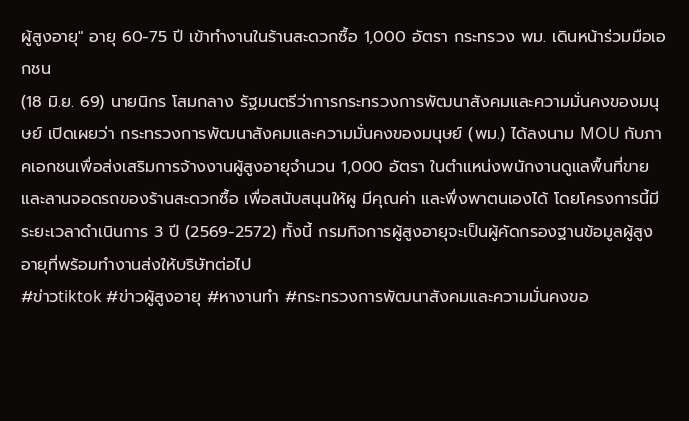ผู้สูงอายุ" อายุ 60-75 ปี เข้าทำงานในร้านสะดวกซื้อ 1,000 อัตรา กระทรวง พม. เดินหน้าร่วมมือเอกชน
(18 มิ.ย. 69) นายนิกร โสมกลาง รัฐมนตรีว่าการกระทรวงการพัฒนาสังคมและความมั่นคงของมนุษย์ เปิดเผยว่า กระทรวงการพัฒนาสังคมและความมั่นคงของมนุษย์ (พม.) ได้ลงนาม MOU กับภาคเอกชนเพื่อส่งเสริมการจ้างงานผู้สูงอายุจำนวน 1,000 อัตรา ในตำแหน่งพนักงานดูแลพื้นที่ขายและลานจอดรถของร้านสะดวกซื้อ เพื่อสนับสนุนให้ผู มีคุณค่า และพึ่งพาตนเองได้ โดยโครงการนี้มีระยะเวลาดำเนินการ 3 ปี (2569-2572) ทั้งนี้ กรมกิจการผู้สูงอายุจะเป็นผู้คัดกรองฐานข้อมูลผู้สูงอายุที่พร้อมทำงานส่งให้บริษัทต่อไป
#ข่าวtiktok #ข่าวผู้สูงอายุ #หางานทํา #กระทรวงการพัฒนาสังคมและความมั่นคงขอ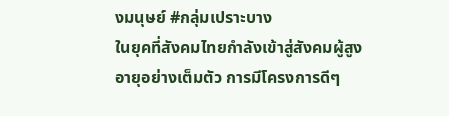งมนุษย์ #กลุ่มเปราะบาง
ในยุคที่สังคมไทยกำลังเข้าสู่สังคมผู้สูงอายุอย่างเต็มตัว การมีโครงการดีๆ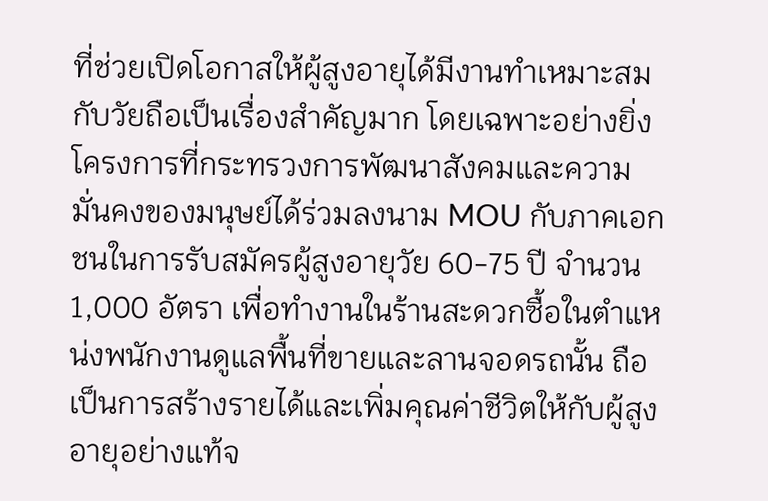ที่ช่วยเปิดโอกาสให้ผู้สูงอายุได้มีงานทำเหมาะสมกับวัยถือเป็นเรื่องสำคัญมาก โดยเฉพาะอย่างยิ่งโครงการที่กระทรวงการพัฒนาสังคมและความมั่นคงของมนุษย์ได้ร่วมลงนาม MOU กับภาคเอกชนในการรับสมัครผู้สูงอายุวัย 60-75 ปี จำนวน 1,000 อัตรา เพื่อทำงานในร้านสะดวกซื้อในตำแหน่งพนักงานดูแลพื้นที่ขายและลานจอดรถนั้น ถือเป็นการสร้างรายได้และเพิ่มคุณค่าชีวิตให้กับผู้สูงอายุอย่างแท้จ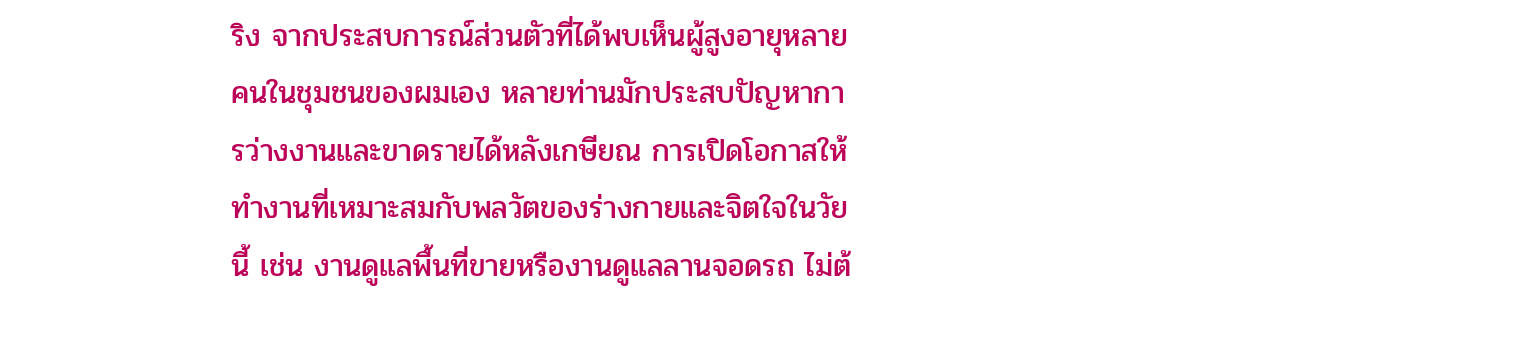ริง จากประสบการณ์ส่วนตัวที่ได้พบเห็นผู้สูงอายุหลายคนในชุมชนของผมเอง หลายท่านมักประสบปัญหาการว่างงานและขาดรายได้หลังเกษียณ การเปิดโอกาสให้ทำงานที่เหมาะสมกับพลวัตของร่างกายและจิตใจในวัยนี้ เช่น งานดูแลพื้นที่ขายหรืองานดูแลลานจอดรถ ไม่ต้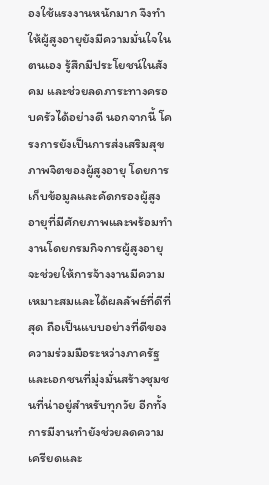องใช้แรงงานหนักมาก จึงทำให้ผู้สูงอายุยังมีความมั่นใจในตนเอง รู้สึกมีประโยชน์ในสังคม และช่วยลดภาระทางครอบครัวได้อย่างดี นอกจากนี้ โครงการยังเป็นการส่งเสริมสุขภาพจิตของผู้สูงอายุ โดยการเก็บข้อมูลและคัดกรองผู้สูงอายุที่มีศักยภาพและพร้อมทำงานโดยกรมกิจการผู้สูงอายุ จะช่วยให้การจ้างงานมีความเหมาะสมและได้ผลลัพธ์ที่ดีที่สุด ถือเป็นแบบอย่างที่ดีของความร่วมมือระหว่างภาครัฐและเอกชนที่มุ่งมั่นสร้างชุมชนที่น่าอยู่สำหรับทุกวัย อีกทั้งการมีงานทำยังช่วยลดความเครียดและ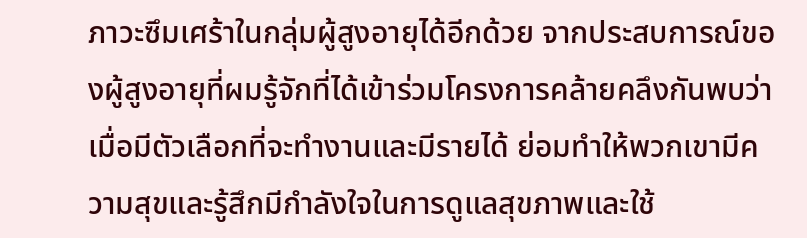ภาวะซึมเศร้าในกลุ่มผู้สูงอายุได้อีกด้วย จากประสบการณ์ของผู้สูงอายุที่ผมรู้จักที่ได้เข้าร่วมโครงการคล้ายคลึงกันพบว่า เมื่อมีตัวเลือกที่จะทำงานและมีรายได้ ย่อมทำให้พวกเขามีความสุขและรู้สึกมีกำลังใจในการดูแลสุขภาพและใช้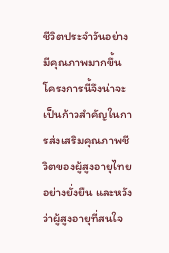ชีวิตประจำวันอย่างมีคุณภาพมากขึ้น โครงการนี้จึงน่าจะเป็นก้าวสำคัญในการส่งเสริมคุณภาพชีวิตของผู้สูงอายุไทยอย่างยั่งยืน และหวังว่าผู้สูงอายุที่สนใจ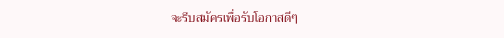จะรีบสมัครเพื่อรับโอกาสดีๆ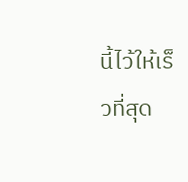นี้ไว้ให้เร็วที่สุด